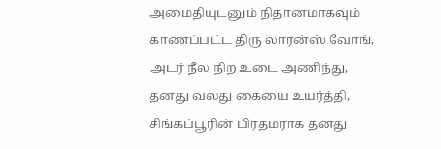அமைதியுடனும் நிதானமாகவும் காணப்பட்ட திரு லாரன்ஸ் வோங், அடர் நீல நிற உடை அணிந்து, தனது வலது கையை உயர்த்தி, சிங்கப்பூரின் பிரதமராக தனது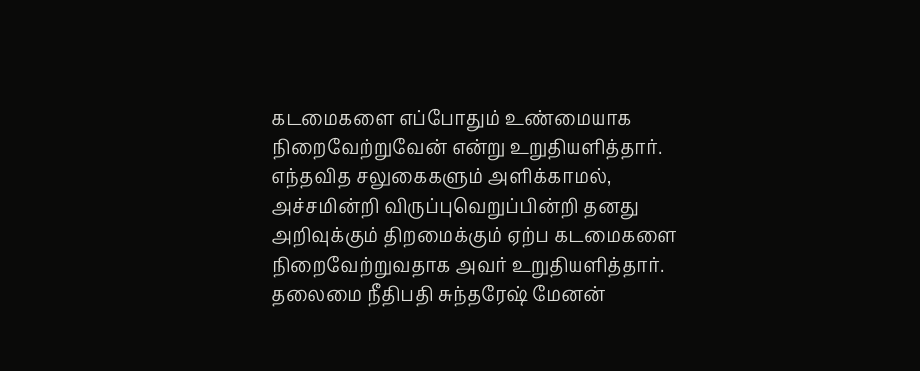கடமைகளை எப்போதும் உண்மையாக நிறைவேற்றுவேன் என்று உறுதியளித்தார்.
எந்தவித சலுகைகளும் அளிக்காமல், அச்சமின்றி விருப்புவெறுப்பின்றி தனது அறிவுக்கும் திறமைக்கும் ஏற்ப கடமைகளை நிறைவேற்றுவதாக அவர் உறுதியளித்தார்.
தலைமை நீதிபதி சுந்தரேஷ் மேனன்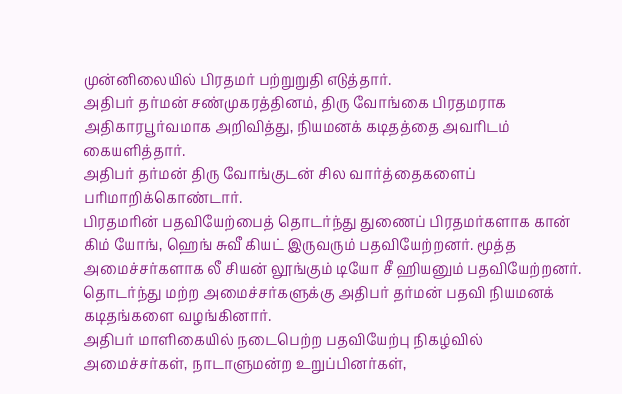முன்னிலையில் பிரதமர் பற்றுறுதி எடுத்தார்.
அதிபர் தர்மன் சண்முகரத்தினம், திரு வோங்கை பிரதமராக அதிகாரபூர்வமாக அறிவித்து, நியமனக் கடிதத்தை அவரிடம் கையளித்தார்.
அதிபர் தர்மன் திரு வோங்குடன் சில வார்த்தைகளைப் பரிமாறிக்கொண்டார்.
பிரதமரின் பதவியேற்பைத் தொடர்ந்து துணைப் பிரதமர்களாக கான் கிம் யோங், ஹெங் சுவீ கியட் இருவரும் பதவியேற்றனர். மூத்த அமைச்சர்களாக லீ சியன் லூங்கும் டியோ சீ ஹியனும் பதவியேற்றனர். தொடர்ந்து மற்ற அமைச்சர்களுக்கு அதிபர் தர்மன் பதவி நியமனக் கடிதங்களை வழங்கினார்.
அதிபர் மாளிகையில் நடைபெற்ற பதவியேற்பு நிகழ்வில் அமைச்சர்கள், நாடாளுமன்ற உறுப்பினர்கள்,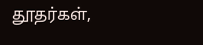தூதர்கள்,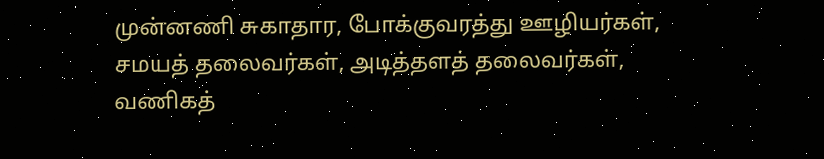முன்னணி சுகாதார, போக்குவரத்து ஊழியர்கள், சமயத் தலைவர்கள், அடித்தளத் தலைவர்கள், வணிகத்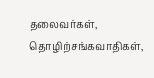தலைவர்கள், தொழிற்சங்கவாதிகள்,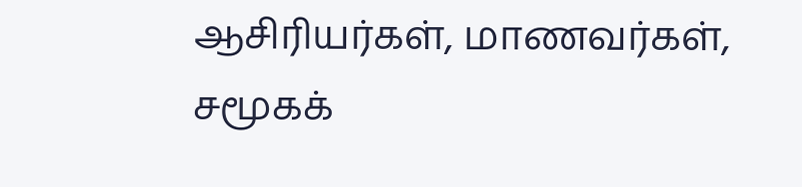ஆசிரியர்கள், மாணவர்கள், சமூகக்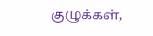குழுக்கள்,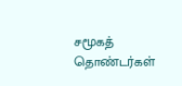சமூகத் தொண்டர்கள்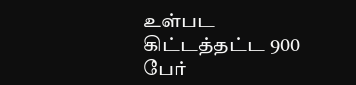உள்பட கிட்டத்தட்ட 900 பேர்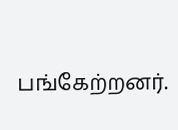பங்கேற்றனர்.